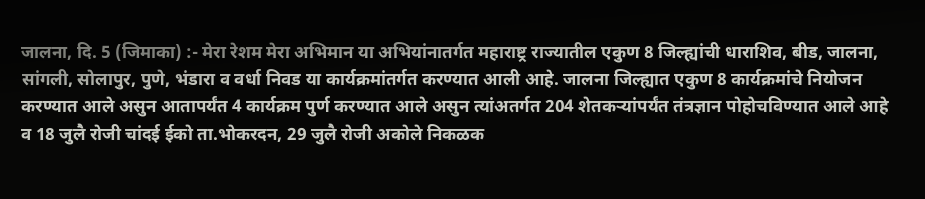जालना, दि. 5 (जिमाका) :- मेरा रेशम मेरा अभिमान या अभियांनातर्गत महाराष्ट्र राज्यातील एकुण 8 जिल्ह्यांची धाराशिव, बीड, जालना, सांगली, सोलापुर, पुणे, भंडारा व वर्धा निवड या कार्यक्रमांतर्गत करण्यात आली आहे. जालना जिल्ह्यात एकुण 8 कार्यक्रमांचे नियोजन करण्यात आले असुन आतापर्यंत 4 कार्यक्रम पुर्ण करण्यात आले असुन त्यांअतर्गत 204 शेतकऱ्यांपर्यंत तंत्रज्ञान पोहोचविण्यात आले आहे व 18 जुलै रोजी चांदई ईको ता.भोकरदन, 29 जुलै रोजी अकोले निकळक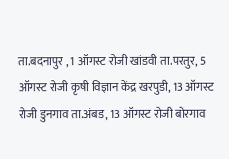ता.बदनापुर , 1 ऑगस्ट रोजी खांडवी ता.परतुर, 5 ऑगस्ट रोजी कृषी विज्ञान केंद्र खरपुडी, 13 ऑगस्ट रोजी डुनगाव ता.अंबड, 13 ऑगस्ट रोजी बोरगाव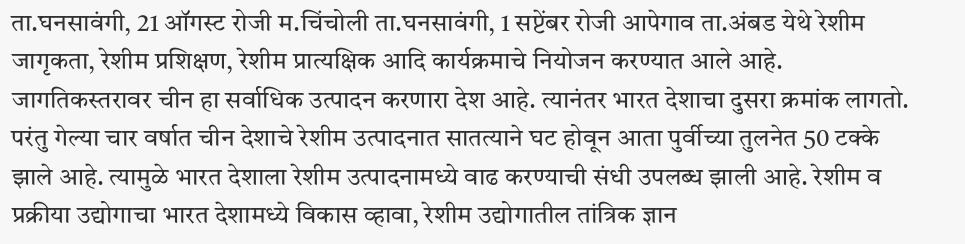ता.घनसावंगी, 21 ऑगस्ट रोजी म.चिंचोली ता.घनसावंगी, 1 सप्टेंबर रोजी आपेगाव ता.अंबड येथे रेशीम जागृकता, रेशीम प्रशिक्षण, रेशीम प्रात्यक्षिक आदि कार्यक्रमाचे नियोजन करण्यात आले आहे.
जागतिकस्तरावर चीन हा सर्वाधिक उत्पादन करणारा देश आहे. त्यानंतर भारत देशाचा दुसरा क्रमांक लागतो. परंतु गेल्या चार वर्षात चीन देशाचे रेशीम उत्पादनात सातत्याने घट होवून आता पुर्वीच्या तुलनेत 50 टक्के झाले आहे. त्यामुळे भारत देशाला रेशीम उत्पादनामध्ये वाढ करण्याची संधी उपलब्ध झाली आहे. रेशीम व प्रक्रीया उद्योगाचा भारत देशामध्ये विकास व्हावा, रेशीम उद्योगातील तांत्रिक ज्ञान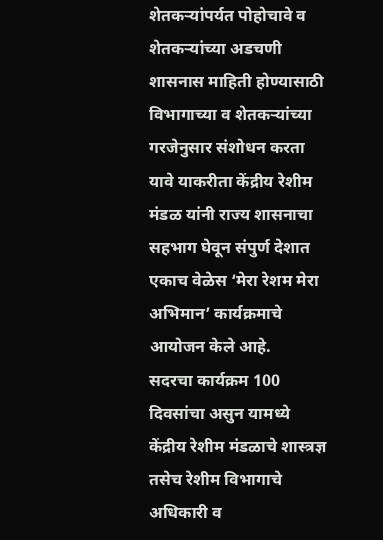शेतकऱ्यांपर्यत पोहोचावे व शेतकऱ्यांच्या अडचणी शासनास माहिती होण्यासाठी विभागाच्या व शेतकऱ्यांच्या गरजेनुसार संशोधन करता यावे याकरीता केंद्रीय रेशीम मंडळ यांनी राज्य शासनाचा सहभाग घेवून संपुर्ण देशात एकाच वेळेस ‘मेरा रेशम मेरा अभिमान’ कार्यक्रमाचे आयोजन केले आहे.
सदरचा कार्यक्रम 100 दिवसांचा असुन यामध्ये केंद्रीय रेशीम मंडळाचे शास्त्रज्ञ तसेच रेशीम विभागाचे अधिकारी व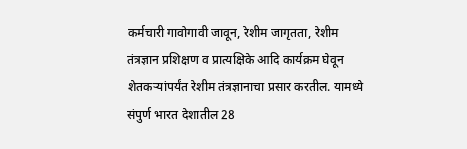कर्मचारी गावोगावी जावून, रेशीम जागृतता, रेशीम तंत्रज्ञान प्रशिक्षण व प्रात्यक्षिके आदि कार्यक्रम घेवून शेतकऱ्यांपर्यंत रेशीम तंत्रज्ञानाचा प्रसार करतील. यामध्ये संपुर्ण भारत देशातील 28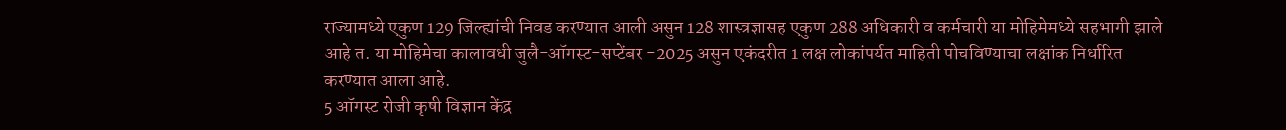राज्यामध्ये एकुण 129 जिल्ह्यांची निवड करण्यात आली असुन 128 शास्त्रज्ञासह एकुण 288 अधिकारी व कर्मचारी या मोहिमेमध्ये सहभागी झाले आहे त. या मोहिमेचा कालावधी जुलै-ऑगस्ट-सप्टेंबर -2025 असुन एकंदरीत 1 लक्ष लोकांपर्यत माहिती पोचविण्याचा लक्षांक निर्धारित करण्यात आला आहे.
5 ऑगस्ट रोजी कृषी विज्ञान केंद्र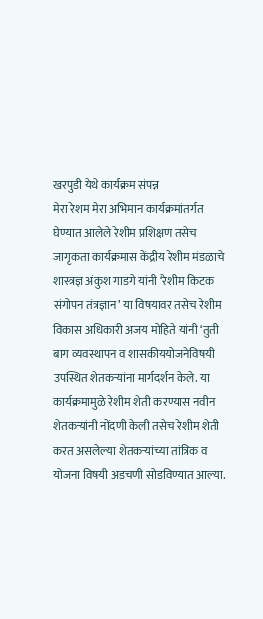खरपुडी येथे कार्यक्रम संपन्न
मेरा रेशम मेरा अभिमान कार्यक्रमांतर्गत घेण्यात आलेले रेशीम प्रशिक्षण तसेच जागृकता कार्यक्रमास केंद्रीय रेशीम मंडळाचे शास्त्रज्ञ अंकुश गाडगे यांनी ‘रेशीम किटक संगोपन तंत्रज्ञान’ या विषयावर तसेच रेशीम विकास अधिकारी अजय मोहिते यांनी ‘तुती बाग व्यवस्थापन व शासकीययोजनेविषयी उपस्थित शेतकऱ्यांना मार्गदर्शन केले. या कार्यक्रमामुळे रेशीम शेती करण्यास नवीन शेतकऱ्यांनी नोंदणी केली तसेच रेशीम शेती करत असलेल्या शेतकऱ्यांच्या तांत्रिक व योजना विषयी अडचणी सोडविण्यात आल्या.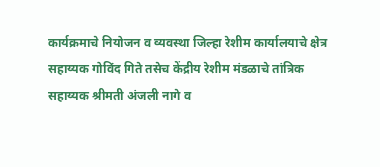कार्यक्रमाचे नियोजन व व्यवस्था जिल्हा रेशीम कार्यालयाचे क्षेत्र सहाय्यक गोविंद गिते तसेच केंद्रीय रेशीम मंडळाचे तांत्रिक सहाय्यक श्रीमती अंजली नागे व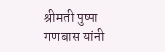श्रीमती पुष्पा गणबास यांनी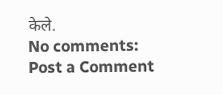केले.
No comments:
Post a Comment